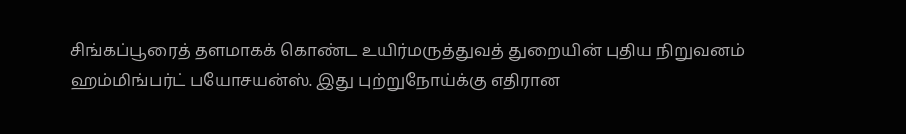சிங்கப்பூரைத் தளமாகக் கொண்ட உயிர்மருத்துவத் துறையின் புதிய நிறுவனம் ஹம்மிங்பர்ட் பயோசயன்ஸ். இது புற்றுநோய்க்கு எதிரான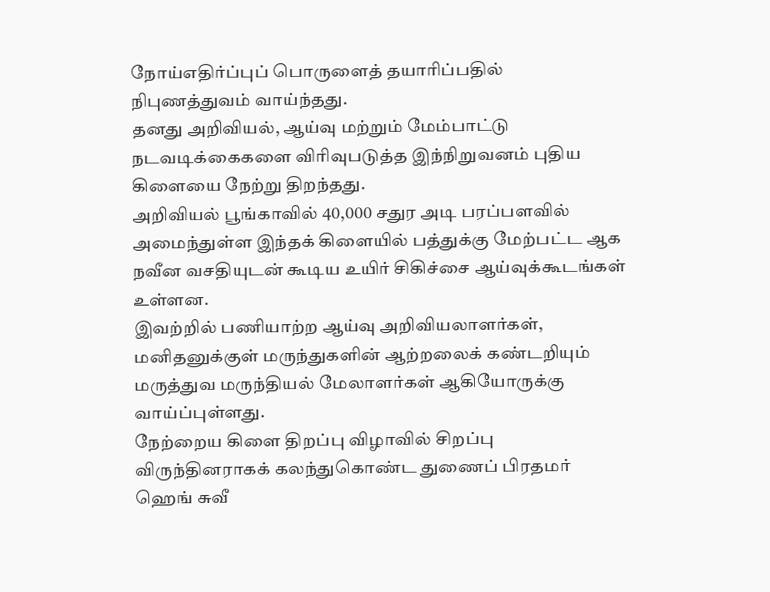நோய்எதிர்ப்புப் பொருளைத் தயாரிப்பதில் நிபுணத்துவம் வாய்ந்தது.
தனது அறிவியல், ஆய்வு மற்றும் மேம்பாட்டு நடவடிக்கைகளை விரிவுபடுத்த இந்நிறுவனம் புதிய கிளையை நேற்று திறந்தது.
அறிவியல் பூங்காவில் 40,000 சதுர அடி பரப்பளவில் அமைந்துள்ள இந்தக் கிளையில் பத்துக்கு மேற்பட்ட ஆக நவீன வசதியுடன் கூடிய உயிர் சிகிச்சை ஆய்வுக்கூடங்கள் உள்ளன.
இவற்றில் பணியாற்ற ஆய்வு அறிவியலாளர்கள், மனிதனுக்குள் மருந்துகளின் ஆற்றலைக் கண்டறியும் மருத்துவ மருந்தியல் மேலாளர்கள் ஆகியோருக்கு வாய்ப்புள்ளது.
நேற்றைய கிளை திறப்பு விழாவில் சிறப்பு விருந்தினராகக் கலந்துகொண்ட துணைப் பிரதமர் ஹெங் சுவீ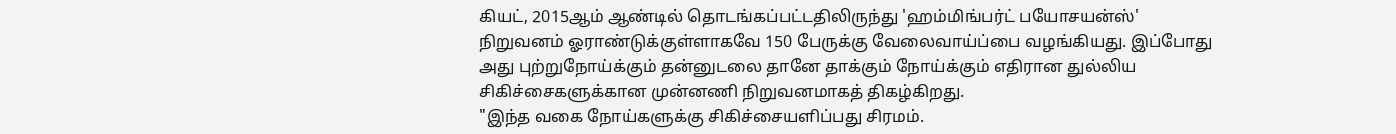கியட், 2015ஆம் ஆண்டில் தொடங்கப்பட்டதிலிருந்து 'ஹம்மிங்பர்ட் பயோசயன்ஸ்' நிறுவனம் ஓராண்டுக்குள்ளாகவே 150 பேருக்கு வேலைவாய்ப்பை வழங்கியது. இப்போது அது புற்றுநோய்க்கும் தன்னுடலை தானே தாக்கும் நோய்க்கும் எதிரான துல்லிய சிகிச்சைகளுக்கான முன்னணி நிறுவனமாகத் திகழ்கிறது.
"இந்த வகை நோய்களுக்கு சிகிச்சையளிப்பது சிரமம்.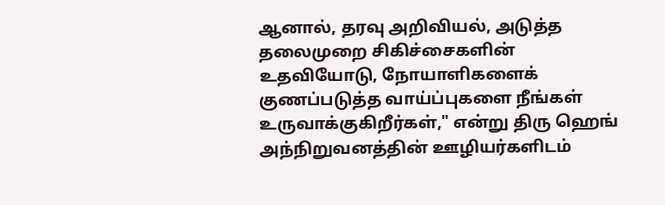ஆனால், தரவு அறிவியல், அடுத்த தலைமுறை சிகிச்சைகளின் உதவியோடு, நோயாளிகளைக் குணப்படுத்த வாய்ப்புகளை நீங்கள் உருவாக்குகிறீர்கள்," என்று திரு ஹெங் அந்நிறுவனத்தின் ஊழியர்களிடம்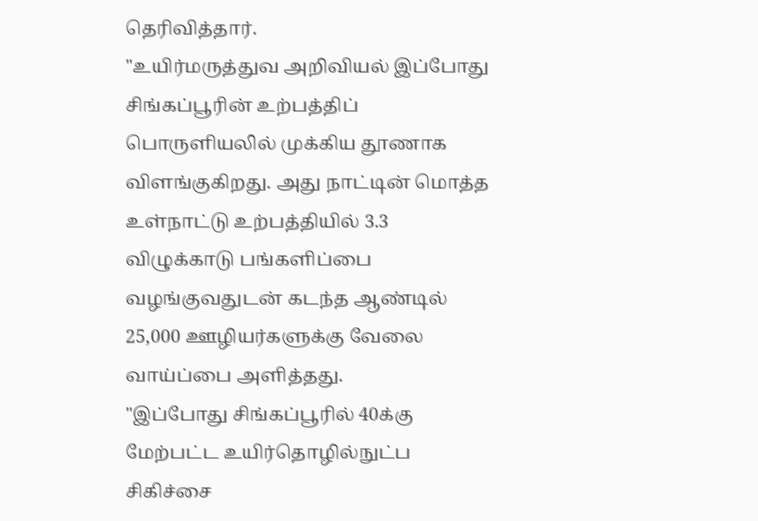தெரிவித்தார்.
"உயிர்மருத்துவ அறிவியல் இப்போது சிங்கப்பூரின் உற்பத்திப் பொருளியலில் முக்கிய தூணாக விளங்குகிறது. அது நாட்டின் மொத்த உள்நாட்டு உற்பத்தியில் 3.3 விழுக்காடு பங்களிப்பை வழங்குவதுடன் கடந்த ஆண்டில் 25,000 ஊழியர்களுக்கு வேலை வாய்ப்பை அளித்தது.
"இப்போது சிங்கப்பூரில் 40க்கு மேற்பட்ட உயிர்தொழில்நுட்ப சிகிச்சை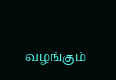வழங்கும்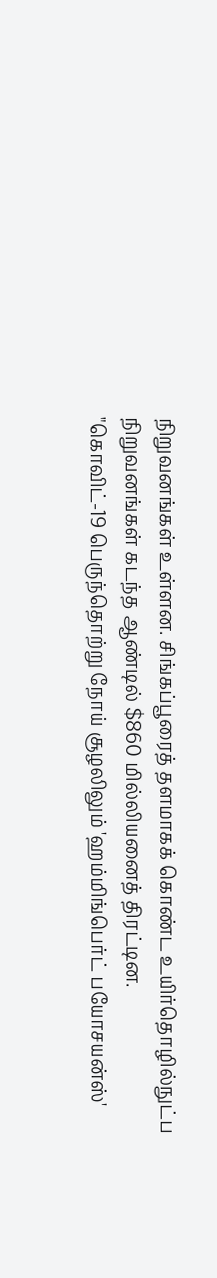நிறுவனங்கள் உள்ளன. சிங்கப்பூரைத் தளமாகக் கொண்ட உயிர்தொழில்நுட்ப நிறுவனங்கள் கடந்த ஆண்டில் $860 மில்லியனைத் திரட்டின.
"கொவிட்-19 பெருந்தொற்று நோய் சூழலிலும் 'ஹம்மிங்பெர்ட் பயோசயன்ஸ்'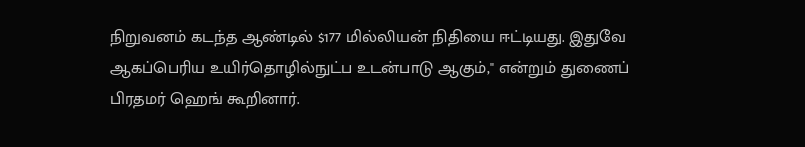நிறுவனம் கடந்த ஆண்டில் $177 மில்லியன் நிதியை ஈட்டியது. இதுவே ஆகப்பெரிய உயிர்தொழில்நுட்ப உடன்பாடு ஆகும்," என்றும் துணைப் பிரதமர் ஹெங் கூறினார்.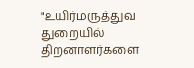"உயிர்மருத்துவ துறையில் திறனாளர்களை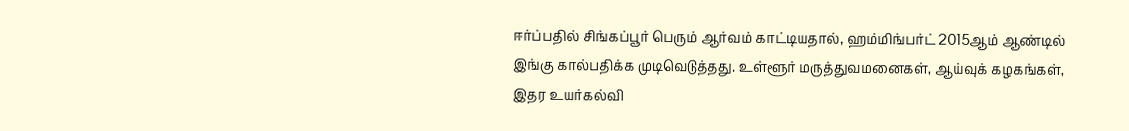ஈர்ப்பதில் சிங்கப்பூர் பெரும் ஆர்வம் காட்டியதால், ஹம்மிங்பர்ட் 2015ஆம் ஆண்டில் இங்கு கால்பதிக்க முடிவெடுத்தது. உள்ளூர் மருத்துவமனைகள், ஆய்வுக் கழகங்கள், இதர உயர்கல்வி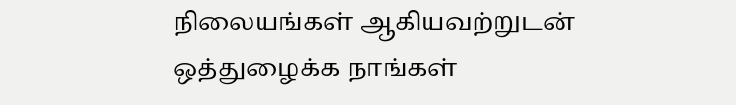நிலையங்கள் ஆகியவற்றுடன் ஒத்துழைக்க நாங்கள்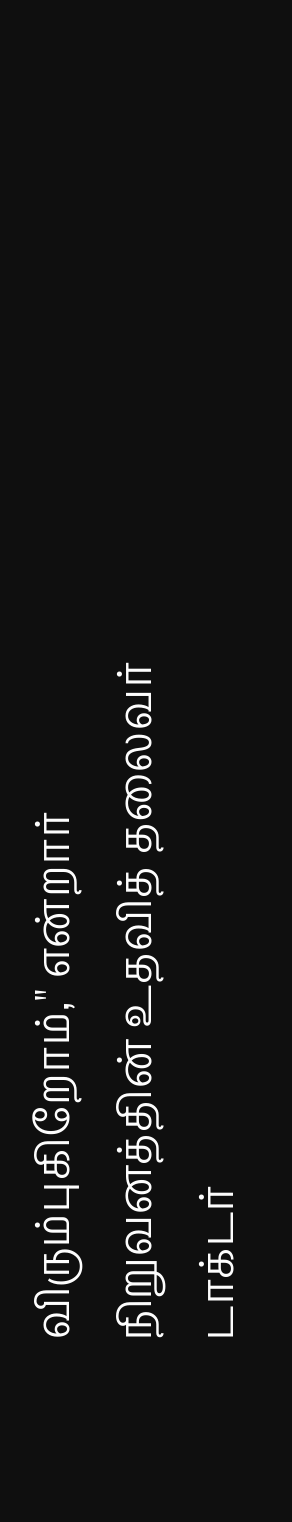விரும்புகிறோம்," என்றார் நிறுவனத்தின் உதவித் தலைவர் டாக்டர்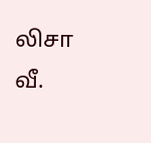லிசா வீ.